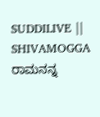SUDDILIVE || SHIVAMOGGA
ರಾಮನನ್ನ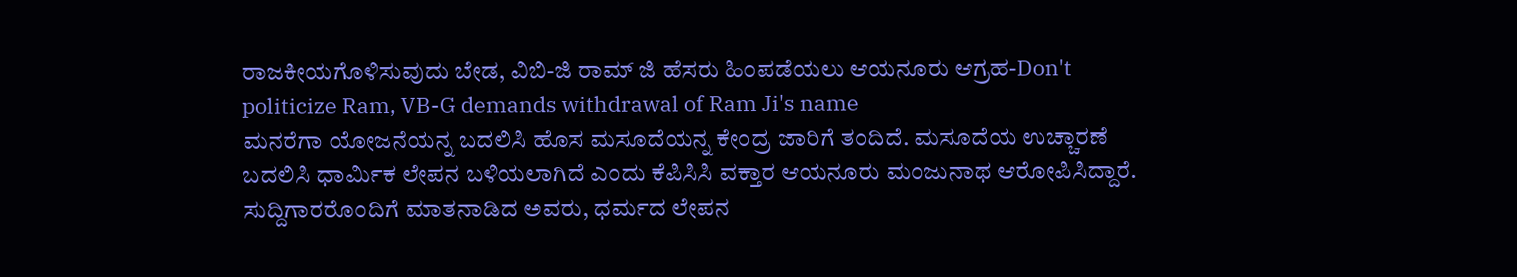ರಾಜಕೀಯಗೊಳಿಸುವುದು ಬೇಡ, ವಿಬಿ-ಜಿ ರಾಮ್ ಜಿ ಹೆಸರು ಹಿಂಪಡೆಯಲು ಆಯನೂರು ಆಗ್ರಹ-Don't politicize Ram, VB-G demands withdrawal of Ram Ji's name
ಮನರೆಗಾ ಯೋಜನೆಯನ್ನ ಬದಲಿಸಿ ಹೊಸ ಮಸೂದೆಯನ್ನ ಕೇಂದ್ರ ಜಾರಿಗೆ ತಂದಿದೆ. ಮಸೂದೆಯ ಉಚ್ಚಾರಣೆ ಬದಲಿಸಿ ಧಾರ್ಮಿಕ ಲೇಪನ ಬಳಿಯಲಾಗಿದೆ ಎಂದು ಕೆಪಿಸಿಸಿ ವಕ್ತಾರ ಆಯನೂರು ಮಂಜುನಾಥ ಆರೋಪಿಸಿದ್ದಾರೆ.
ಸುದ್ದಿಗಾರರೊಂದಿಗೆ ಮಾತನಾಡಿದ ಅವರು, ಧರ್ಮದ ಲೇಪನ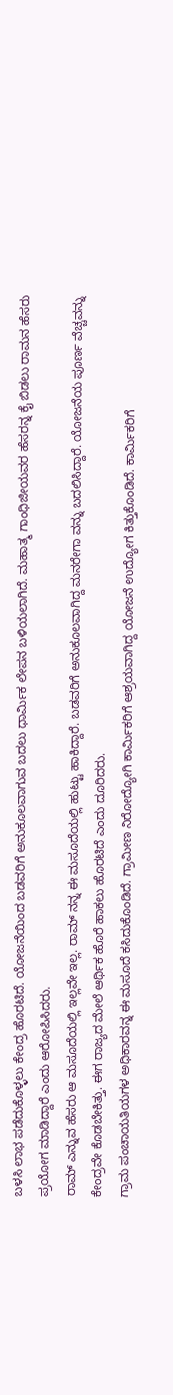ಬಳಸಿ ಲಾಭ ಪಡೆದುಕೊಳ್ಳಲು ಕೇಂದ್ರ ಹೊರಟಿದೆ. ಯೋಜನೆಯಿಂದ ಬಡವರಿಗೆ ಅನುಕೂಲವಾಗುವ ಬದಲು ಧಾರ್ಮಿಕ ಲೇಪನ ಬಳಿಯಲಾಗಿದೆ. ಮಹಾತ್ಮ ಗಾಂಧಿಜೀಯವರ ಹೆಸರನ್ನ ಕೈ ಬಿಡಲು ರಾಮನ ಹೆಸರು ಪ್ರಯೋಗ ಮಾಡಿದ್ದಾರೆ ಎಂದು ಆರೋಪಿಸಿದರು.
ರಾಮ್ ಎನ್ನುವ ಹೆಸರು ಆ ಮಸೂದೆಯಲ್ಲಿ ಇಲ್ಲವೇ ಇಲ್ಲ. ರಾಮ್ ನನ್ನ ಈ ಮಸೂದೆಯಲ್ಲಿ ಹುಟ್ಟು ಹಾಕಿದ್ದಾರೆ. ಬಡವರಿಗೆ ಅನುಕೂಲವಾಗಿದ್ದ ಮನರೇಗಾ ವನ್ನು ಬದಲಿಸಿದ್ದಾರೆ. ಯೋಜನೆಯ ಪೂರ್ಣ ವೆಚ್ಚವನ್ನು ಕೇಂದ್ರವೇ ಕೊಡಬೇಕಿತ್ತು. ಈಗ ರಾಜ್ಯದ ಮೇಲೆ ಆರ್ಥಿಕ ಹೊರೆ ಹಾಕಲು ಹೊರಟಿದೆ ಎಂದು ದೂರಿದರು.
ಗ್ರಾಮ ಪಂಚಾಯತಿಯಗಳ ಅಧಿಕಾರವನ್ನ ಈ ಮಸೂದೆ ಕಸಿದುಕೊಂಡಿದೆ. ಗ್ರಾಮೀಣ ನಿರೋದ್ಯೋಗಿ ಕಾರ್ಮಿಕರಿಗೆ ಆಶ್ರಯವಾಗಿದ್ದ ಯೋಜನೆ ಉದ್ಯೋಗ ಕಿತ್ತುಕೊಂಡಿದೆ. ಕಾರ್ಮಿಕರಿಗೆ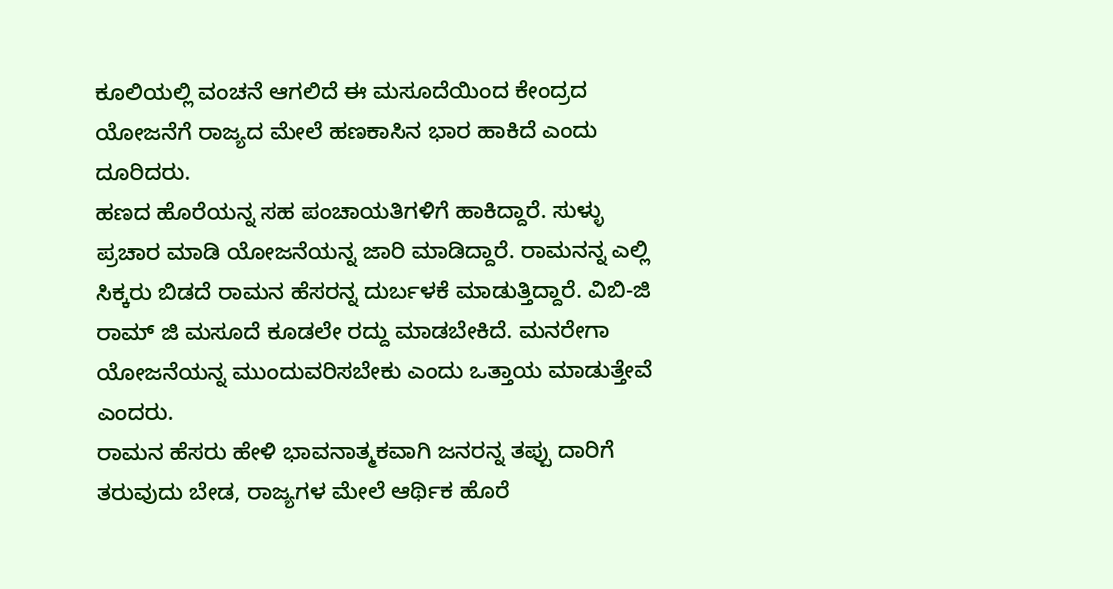ಕೂಲಿಯಲ್ಲಿ ವಂಚನೆ ಆಗಲಿದೆ ಈ ಮಸೂದೆಯಿಂದ ಕೇಂದ್ರದ ಯೋಜನೆಗೆ ರಾಜ್ಯದ ಮೇಲೆ ಹಣಕಾಸಿನ ಭಾರ ಹಾಕಿದೆ ಎಂದು ದೂರಿದರು.
ಹಣದ ಹೊರೆಯನ್ನ ಸಹ ಪಂಚಾಯತಿಗಳಿಗೆ ಹಾಕಿದ್ದಾರೆ. ಸುಳ್ಳು ಪ್ರಚಾರ ಮಾಡಿ ಯೋಜನೆಯನ್ನ ಜಾರಿ ಮಾಡಿದ್ದಾರೆ. ರಾಮನನ್ನ ಎಲ್ಲಿ ಸಿಕ್ಕರು ಬಿಡದೆ ರಾಮನ ಹೆಸರನ್ನ ದುರ್ಬಳಕೆ ಮಾಡುತ್ತಿದ್ದಾರೆ. ವಿಬಿ-ಜಿ ರಾಮ್ ಜಿ ಮಸೂದೆ ಕೂಡಲೇ ರದ್ದು ಮಾಡಬೇಕಿದೆ. ಮನರೇಗಾ ಯೋಜನೆಯನ್ನ ಮುಂದುವರಿಸಬೇಕು ಎಂದು ಒತ್ತಾಯ ಮಾಡುತ್ತೇವೆ ಎಂದರು.
ರಾಮನ ಹೆಸರು ಹೇಳಿ ಭಾವನಾತ್ಮಕವಾಗಿ ಜನರನ್ನ ತಪ್ಪು ದಾರಿಗೆ ತರುವುದು ಬೇಡ, ರಾಜ್ಯಗಳ ಮೇಲೆ ಆರ್ಥಿಕ ಹೊರೆ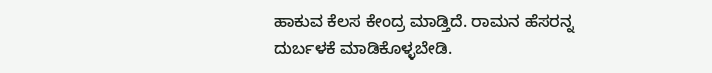ಹಾಕುವ ಕೆಲಸ ಕೇಂದ್ರ ಮಾಡ್ತಿದೆ. ರಾಮನ ಹೆಸರನ್ನ ದುರ್ಬಳಕೆ ಮಾಡಿಕೊಳ್ಳಬೇಡಿ.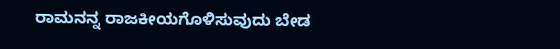ರಾಮನನ್ನ ರಾಜಕೀಯಗೊಳಿಸುವುದು ಬೇಡ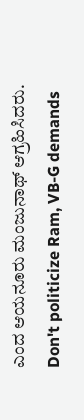ಎಂದ ಆಯನೂರು ಮಂಜುನಾಥ್ ಆಗ್ರಹಿಸಿದರು.
Don't politicize Ram, VB-G demands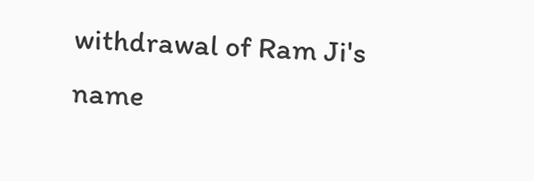withdrawal of Ram Ji's name